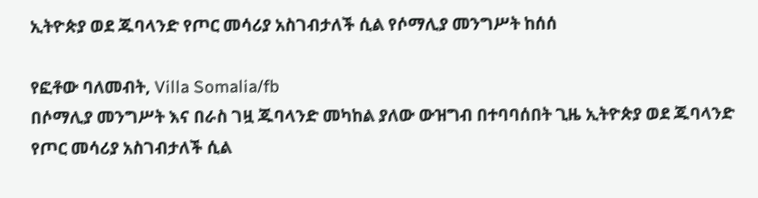ኢትዮጵያ ወደ ጁባላንድ የጦር መሳሪያ አስገብታለች ሲል የሶማሊያ መንግሥት ከሰሰ

የፎቶው ባለመብት, Villa Somalia/fb
በሶማሊያ መንግሥት እና በራስ ገዟ ጁባላንድ መካከል ያለው ውዝግብ በተባባሰበት ጊዜ ኢትዮጵያ ወደ ጁባላንድ የጦር መሳሪያ አስገብታለች ሲል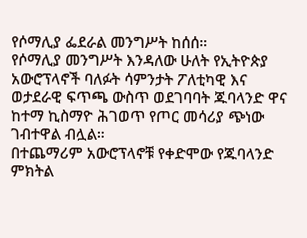የሶማሊያ ፌደራል መንግሥት ከሰሰ።
የሶማሊያ መንግሥት እንዳለው ሁለት የኢትዮጵያ አውሮፕላኖች ባለፉት ሳምንታት ፖለቲካዊ እና ወታደራዊ ፍጥጫ ውስጥ ወደገባባት ጁባላንድ ዋና ከተማ ኪስማዮ ሕገወጥ የጦር መሳሪያ ጭነው ገብተዋል ብሏል።
በተጨማሪም አውሮፕላኖቹ የቀድሞው የጁባላንድ ምክትል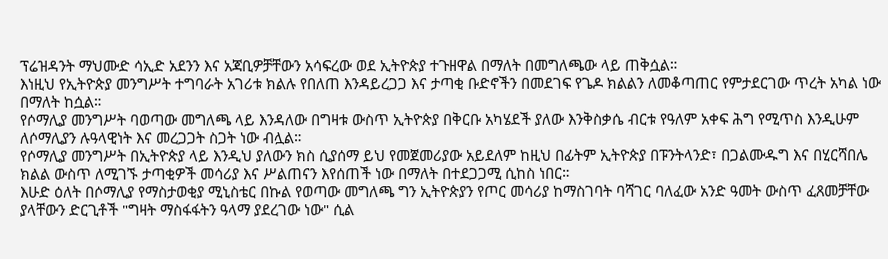ፕሬዝዳንት ማህሙድ ሳኢድ አደንን እና አጃቢዎቻቸውን አሳፍረው ወደ ኢትዮጵያ ተጉዘዋል በማለት በመግለጫው ላይ ጠቅሷል።
እነዚህ የኢትዮጵያ መንግሥት ተግባራት አገሪቱ ክልሉ የበለጠ እንዳይረጋጋ እና ታጣቂ ቡድኖችን በመደገፍ የጌዶ ክልልን ለመቆጣጠር የምታደርገው ጥረት አካል ነው በማለት ከሷል።
የሶማሊያ መንግሥት ባወጣው መግለጫ ላይ እንዳለው በግዛቱ ውስጥ ኢትዮጵያ በቅርቡ አካሄደች ያለው እንቅስቃሴ ብርቱ የዓለም አቀፍ ሕግ የሚጥስ እንዲሁም ለሶማሊያን ሉዓላዊነት እና መረጋጋት ስጋት ነው ብሏል።
የሶማሊያ መንግሥት በኢትዮጵያ ላይ እንዲህ ያለውን ክስ ሲያሰማ ይህ የመጀመሪያው አይደለም ከዚህ በፊትም ኢትዮጵያ በፑንትላንድ፣ በጋልሙዱግ እና በሂርሻበሌ ክልል ውስጥ ለሚገኙ ታጣቂዎች መሳሪያ እና ሥልጠናን እየሰጠች ነው በማለት በተደጋጋሚ ሲከስ ነበር።
እሁድ ዕለት በሶማሊያ የማስታወቂያ ሚኒስቴር በኩል የወጣው መግለጫ ግን ኢትዮጵያን የጦር መሳሪያ ከማስገባት ባሻገር ባለፈው አንድ ዓመት ውስጥ ፈጸመቻቸው ያላቸውን ድርጊቶች "ግዛት ማስፋፋትን ዓላማ ያደረገው ነው" ሲል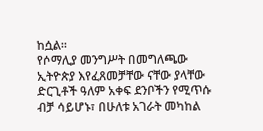ከሷል።
የሶማሊያ መንግሥት በመግለጫው ኢትዮጵያ እየፈጸመቻቸው ናቸው ያላቸው ድርጊቶች ዓለም አቀፍ ደንቦችን የሚጥሱ ብቻ ሳይሆኑ፣ በሁለቱ አገራት መካከል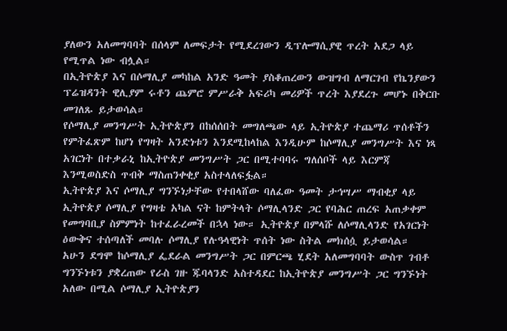ያለውን አለመግባባት በሰላም ለመፍታት የሚደረገውን ዲፕሎማሲያዊ ጥረት አደጋ ላይ የሚጥል ነው ብሏል።
በኢትዮጵያ እና በሶማሊያ መካከል አንድ ዓመት ያስቆጠረውን ውዝግብ ለማርገብ የኬንያውን ፕሬዝዳንት ዊሊያም ሩቶን ጨምሮ ምሥራቅ አፍሪካ መሪዎች ጥረት እያደረጉ መሆኑ በቅርቡ መገለጹ ይታወሳል።
የሶማሊያ መንግሥት ኢትዮጵያን በከሰሰበት መግለጫው ላይ ኢትዮጵያ ተጨማሪ ጥሰቶችን የምትፈጽም ከሆነ የግዛት አንድነቱን እንደሚከላከል እንዲሁም ከሶማሊያ መንግሥት እና ነጻ አገርነት በተቃራኒ ከኢትዮጵያ መንግሥት ጋር በሚተባባሩ ግለሰቦች ላይ እርምጃ እንሚወስድስ ጥብቅ ማስጠንቀቂያ አስተላለፍፏል።
ኢትዮጵያ እና ሶማሊያ ግንኙነታቸው የተበላሸው ባለፈው ዓመት ታኅሣሥ ማብቂያ ላይ ኢትዮጵያ ሶማሊያ የግዛቴ አካል ናት ከምትላት ሶማሊላንድ ጋር የባሕር ጠረፍ አጠቃቀም የመግባቢያ ስምምነት ከተፈራረመች በኋላ ነው። ኢትዮጵያ በምላሹ ለሶማሊላንድ የአገርነት ዕውቅና ተሰጣለች መባሉ ሶማሊያ የሉዓላዊነት ጥሰት ነው ስትል መክሰሷ ይታወሳል።
አሁን ደግሞ ከሶማሊያ ፌደራል መንግሥት ጋር በምርጫ ሂደት አለመግባባት ውስጥ ገብቶ ግንኙነቱን ያቋረጠው የራስ ገዙ ጁባላንድ አስተዳደር ከኢትዮጵያ መንግሥት ጋር ግንኙነት አለው በሚል ሶማሊያ ኢትዮጵያን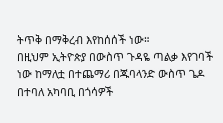ትጥቅ በማቅረብ እየከሰሰች ነው።
በዚህም ኢትዮጵያ በውስጥ ጉዳዬ ጣልቃ እየገባች ነው ከማለቷ በተጨማሪ በጁባላንድ ውስጥ ጌዶ በተባለ አካባቢ በጎሳዎች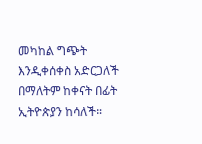መካከል ግጭት እንዲቀሰቀስ አድርጋለች በማለትም ከቀናት በፊት ኢትዮጵያን ከሳለች።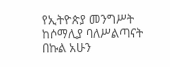የኢትዮጵያ መንግሥት ከሶማሊያ ባለሥልጣናት በኩል አሁን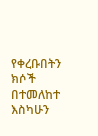የቀረቡበትን ክሶች በተመለከተ እስካሁን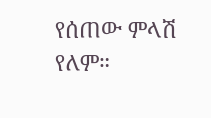የሰጠው ምላሽ የለም።